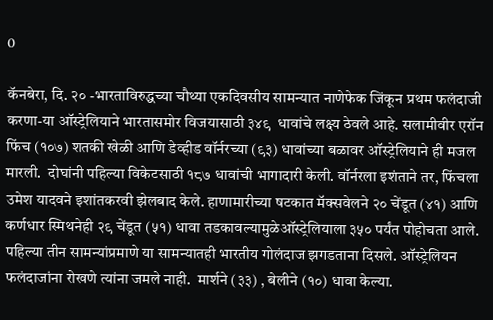0

कॅनबेरा, दि. २० -भारताविरुद्धच्या चौथ्या एकदिवसीय सामन्यात नाणेफेक जिंकून प्रथम फलंदाजी करणा-या ऑस्ट्रेलियाने भारतासमोर विजयासाठी ३४९  धावांचे लक्ष्य ठेवले आहे. सलामीवीर एरॉन फिंच (१०७) शतकी खेळी आणि डेव्हीड वॉर्नरच्या (९३) धावांच्या बळावर ऑस्ट्रेलियाने ही मजल मारली.  दोघांनी पहिल्या विकेटसाठी १८७ धावांची भागादारी केली. वॉर्नरला इशंताने तर, फिंचला उमेश यादवने इशांतकरवी झेलबाद केले. हाणामारीच्या षटकात मॅक्सवेलने २० चेंडूत (४१) आणि कर्णधार स्मिथनेही २९ चेंडूत (५१) धावा तडकावल्यामुळेऑस्ट्रेलियाला ३५० पर्यंत पोहोचता आले. पहिल्या तीन सामन्यांप्रमाणे या सामन्यातही भारतीय गोलंदाज झगडताना दिसले. ऑस्ट्रेलियन फलंदाजांना रोखणे त्यांना जमले नाही.  मार्शने (३३) , बेलीने (१०) धावा केल्या.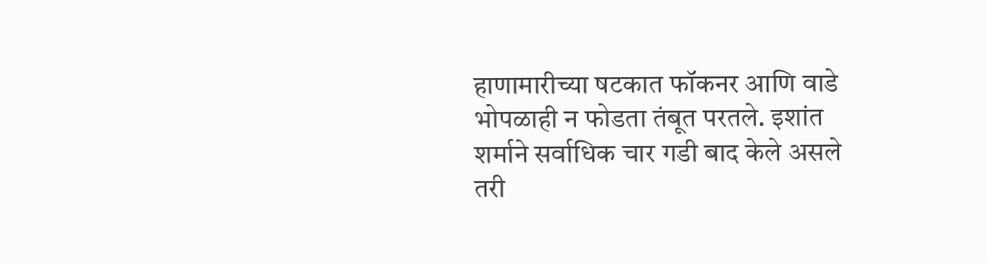हाणामारीच्या षटकात फॉकनर आणि वाडे भोपळाही न फोडता तंबूत परतले. इशांत शर्माने सर्वाधिक चार गडी बाद केले असले तरी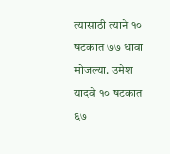त्यासाठी त्याने १० षटकात ७७ धावा मोजल्या. उमेश यादवे १० षटकात ६७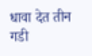धावा देत तीन गडी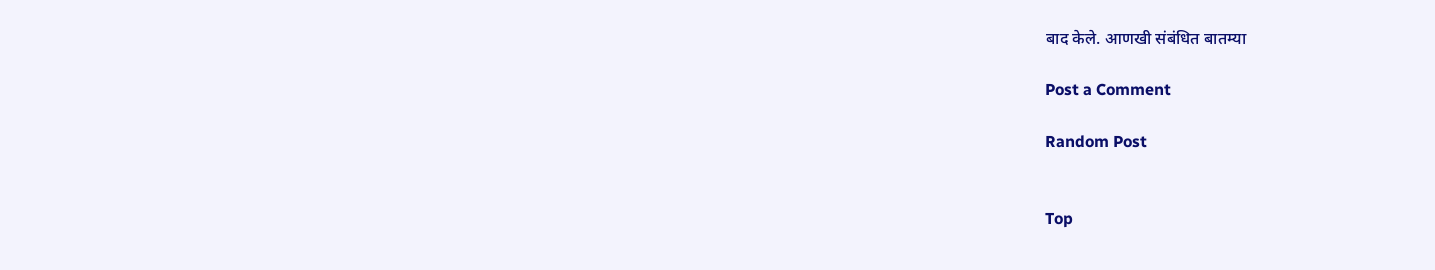बाद केले. आणखी संबंधित बातम्या

Post a Comment

Random Post


Top